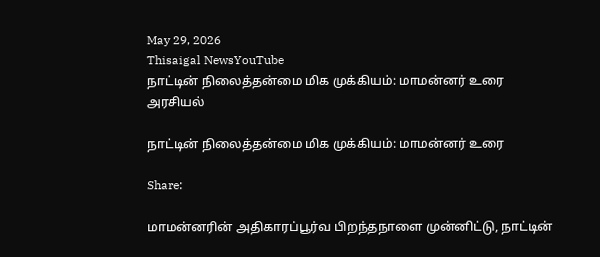May 29, 2026
Thisaigal NewsYouTube
நாட்டின் நிலைத்தன்மை மிக முக்கியம்: மாமன்னர் உரை
அரசியல்

நாட்டின் நிலைத்தன்மை மிக முக்கியம்: மாமன்னர் உரை

Share:

மாமன்னரின் அதிகாரப்பூர்வ பிறந்தநாளை முன்னிட்டு, நாட்டின்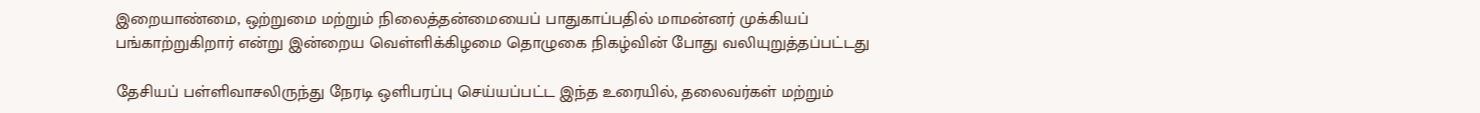இறையாண்மை, ஒற்றுமை மற்றும் நிலைத்தன்மையைப் பாதுகாப்பதில் மாமன்னர் முக்கியப் பங்காற்றுகிறார் என்று இன்றைய வெள்ளிக்கிழமை தொழுகை நிகழ்வின் போது வலியுறுத்தப்பட்டது

தேசியப் பள்ளிவாசலிருந்து நேரடி ஒளிபரப்பு செய்யப்பட்ட இந்த உரையில், தலைவர்கள் மற்றும்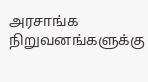அரசாங்க நிறுவனங்களுக்கு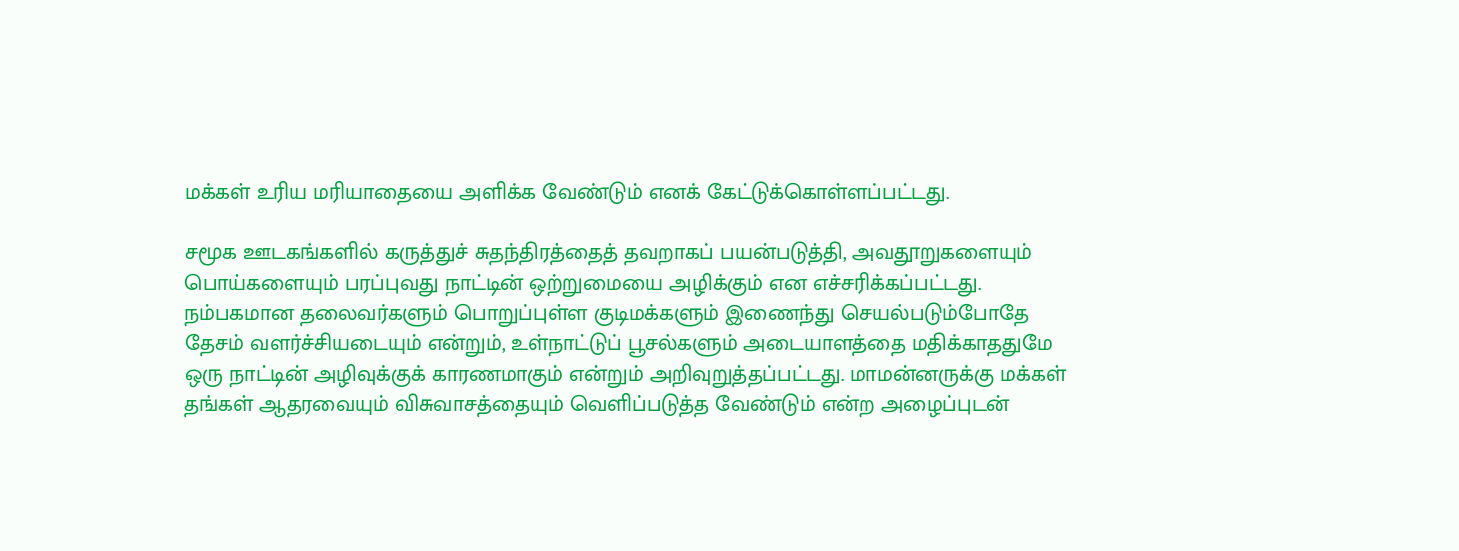மக்கள் உரிய மரியாதையை அளிக்க வேண்டும் எனக் கேட்டுக்கொள்ளப்பட்டது.

சமூக ஊடகங்களில் கருத்துச் சுதந்திரத்தைத் தவறாகப் பயன்படுத்தி, அவதூறுகளையும் பொய்களையும் பரப்புவது நாட்டின் ஒற்றுமையை அழிக்கும் என எச்சரிக்கப்பட்டது. நம்பகமான தலைவர்களும் பொறுப்புள்ள குடிமக்களும் இணைந்து செயல்படும்போதே தேசம் வளர்ச்சியடையும் என்றும், உள்நாட்டுப் பூசல்களும் அடையாளத்தை மதிக்காததுமே ஒரு நாட்டின் அழிவுக்குக் காரணமாகும் என்றும் அறிவுறுத்தப்பட்டது. மாமன்னருக்கு மக்கள் தங்கள் ஆதரவையும் விசுவாசத்தையும் வெளிப்படுத்த வேண்டும் என்ற அழைப்புடன்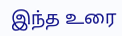இந்த உரை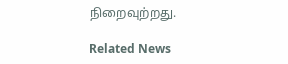நிறைவுற்றது.

Related News